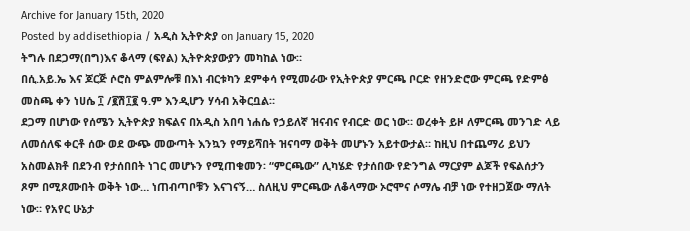Archive for January 15th, 2020
Posted by addisethiopia / አዲስ ኢትዮጵያ on January 15, 2020
ትግሉ በደጋማ(በግ)እና ቆላማ (ፍየል) ኢትዮጵያውያን መካከል ነው።
በሲ.አይ.ኤ እና ጆርጅ ሶሮስ ምልምሎቹ በእነ ብርቱካን ደምቀሳ የሚመራው የኢትዮጵያ ምርጫ ቦርድ የዘንድሮው ምርጫ የድምፅ መስጫ ቀን ነሀሴ ፲ /፪ሽ፲፪ ዓ.ም እንዲሆን ሃሳብ አቅርቧል።
ደጋማ በሆነው የሰሜን ኢትዮጵያ ክፍልና በአዲስ አበባ ነሐሴ የኃይለኛ ዝናብና የብርድ ወር ነው። ወረቀት ይዞ ለምርጫ መንገድ ላይ ለመሰለፍ ቀርቶ ሰው ወደ ውጭ መውጣት እንኳን የማይሻበት ዝናባማ ወቅት መሆኑን አይተውታል። ከዚህ በተጨማሪ ይህን አስመልክቶ በደንብ የታሰበበት ነገር መሆኑን የሚጠቁመን፡ “ምርጫው” ሊካሄድ የታሰበው የድንግል ማርያም ልጆች የፍልሰታን ጾም በሚጾሙበት ወቅት ነው… ነጠብጣቦቹን እናገናኝ… ስለዚህ ምርጫው ለቆላማው ኦሮሞና ሶማሌ ብቻ ነው የተዘጋጀው ማለት ነው። የአየር ሁኔታ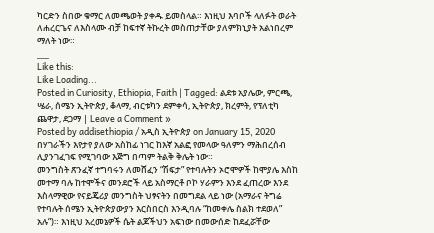ካርድን ስበው ቁማር ለመጫወት ያቀዱ ይመስላል። እነዚህ እባቦች ላለፉት ወራት ለሐረርጌና ለእስላሙ ብቻ ከፍተኛ ትኩረት መስጠታቸው ያለምክኒያት አልነበረም ማለት ነው።
___
Like this:
Like Loading...
Posted in Curiosity, Ethiopia, Faith | Tagged: ልደቱ አያሌው, ምርጫ, ሤራ, ሰሜን ኢትዮጵያ, ቆላማ, ብርቱካን ደምቀሳ, ኢትዮጵያ, ክረምት, የፕለቲካ ጨዋታ, ደጋማ | Leave a Comment »
Posted by addisethiopia / አዲስ ኢትዮጵያ on January 15, 2020
በሃገራችን እየታየ ያለው አስከፊ ነገር ከእኛ አልፎ የመላው ዓለምን ማሕበረሰብ ሊያንገፈገፍ የሚገባው እጅግ በጣም ትልቅ ቅሌት ነው።
መንግስት ጽንፈኛ ተግባሩን ለመሸፈን “ሽፍታ” የተባሉትን ኦሮሞዎች ከሞያሌ እስከ መተማ ባሉ ከተሞችና መንደሮች ላይ አስማርቶ ቦኮ ሃራምን እንደ ፈጠረው እንደ እስላማዊው የናይጄሪያ መንግስት ህፃናትን በመግደል ላይ ነው (አማራና ትግሬ የተባሉት ሰሜን ኢትዮጵያውያን እርስበርስ እንዲባሉ “ከመቀሌ ስልክ ተደወለ” አሉ”)። እነዚህ አረመኔዎች ሴት ልጆችህን አፍነው በመውሰድ ከደፈሯቸው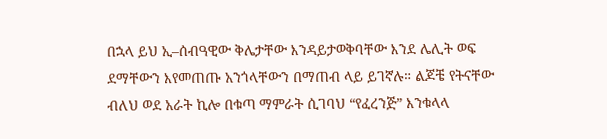በኋላ ይህ ኢ–ሰብዓዊው ቅሌታቸው እንዳይታወቅባቸው እንደ ሌሊት ወፍ ደማቸውን እየመጠጡ አንጎላቸውን በማጠብ ላይ ይገኛሉ። ልጆቼ የትናቸው ብለህ ወደ አራት ኪሎ በቁጣ ማምራት ሲገባህ “የፈረንጅ” እንቁላላ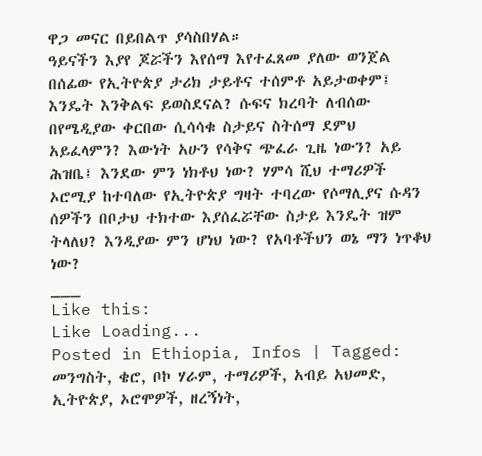ዋጋ መናር በይበልጥ ያሳስበሃል።
ዓይናችን እያየ ጆሯችን እየሰማ እየተፈጸመ ያለው ወንጀል በሰፊው የኢትዮጵያ ታሪክ ታይቶና ተሰምቶ አይታወቀም፤ እንዴት እንቅልፍ ይወስደናል? ሱፍና ክረባት ለብሰው በየሜዲያው ቀርበው ሲሳሳቁ ስታይና ስትሰማ ደምህ አይፈላምን? እውነት አሁን የሳቅና ጭፈራ ጊዜ ነውን? አይ ሕዝቤ፤ እንደው ምን ነክቶህ ነው? ሃምሳ ሺህ ተማሪዎች ኦሮሚያ ከተባለው የኢትዮጵያ ግዛት ተባረው የሶማሊያና ሱዳን ሰዎችን በቦታህ ተክተው እያሰፈሯቸው ስታይ እንዴት ዝም ትላለህ? እንዲያው ምን ሆነህ ነው? የአባቶችህን ወኔ ማን ነጥቆህ ነው?
___
Like this:
Like Loading...
Posted in Ethiopia, Infos | Tagged: መንግስት, ቄሮ, ቦኮ ሃራም, ተማሪዎች, አብይ አህመድ, ኢትዮጵያ, ኦሮሞዎች, ዘረኝነት,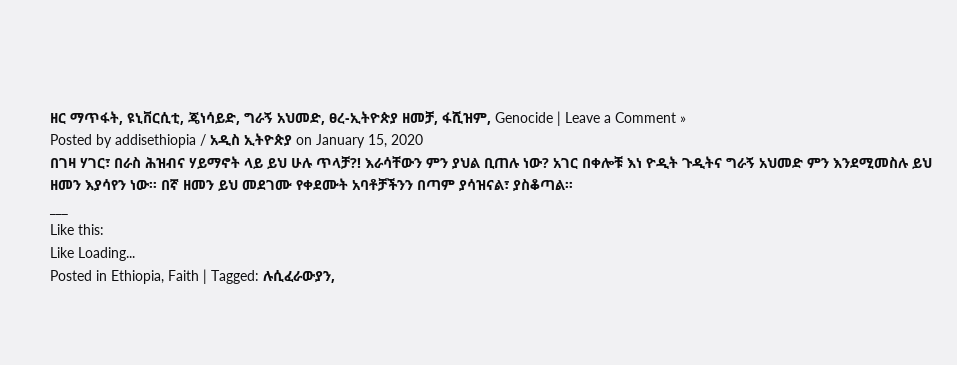ዘር ማጥፋት, ዩኒቨርሲቲ, ጄነሳይድ, ግራኝ አህመድ, ፀረ-ኢትዮጵያ ዘመቻ, ፋሺዝም, Genocide | Leave a Comment »
Posted by addisethiopia / አዲስ ኢትዮጵያ on January 15, 2020
በገዛ ሃገር፣ በራስ ሕዝብና ሃይማኖት ላይ ይህ ሁሉ ጥላቻ?! እራሳቸውን ምን ያህል ቢጠሉ ነው? አገር በቀሎቹ እነ ዮዲት ጉዲትና ግራኝ አህመድ ምን እንደሚመስሉ ይህ ዘመን እያሳየን ነው። በኛ ዘመን ይህ መደገሙ የቀደሙት አባቶቻችንን በጣም ያሳዝናል፣ ያስቆጣል።
___
Like this:
Like Loading...
Posted in Ethiopia, Faith | Tagged: ሉሲፈራውያን,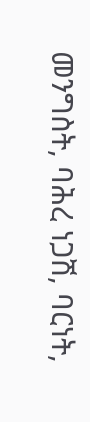መንግስት, ባሕረ ነጋሽ, ባርነት,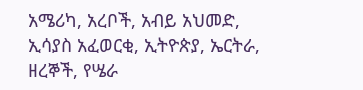አሜሪካ, አረቦች, አብይ አህመድ, ኢሳያስ አፈወርቂ, ኢትዮጵያ, ኤርትራ, ዘረኞች, የሤራ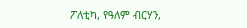ፖለቲካ, የዓለም ብርሃን,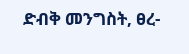ድብቅ መንግስት, ፀረ-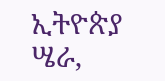ኢትዮጵያ ሤራ,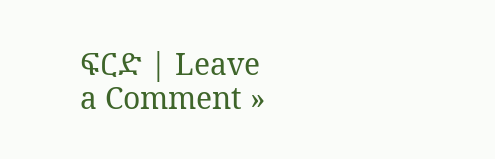ፍርድ | Leave a Comment »